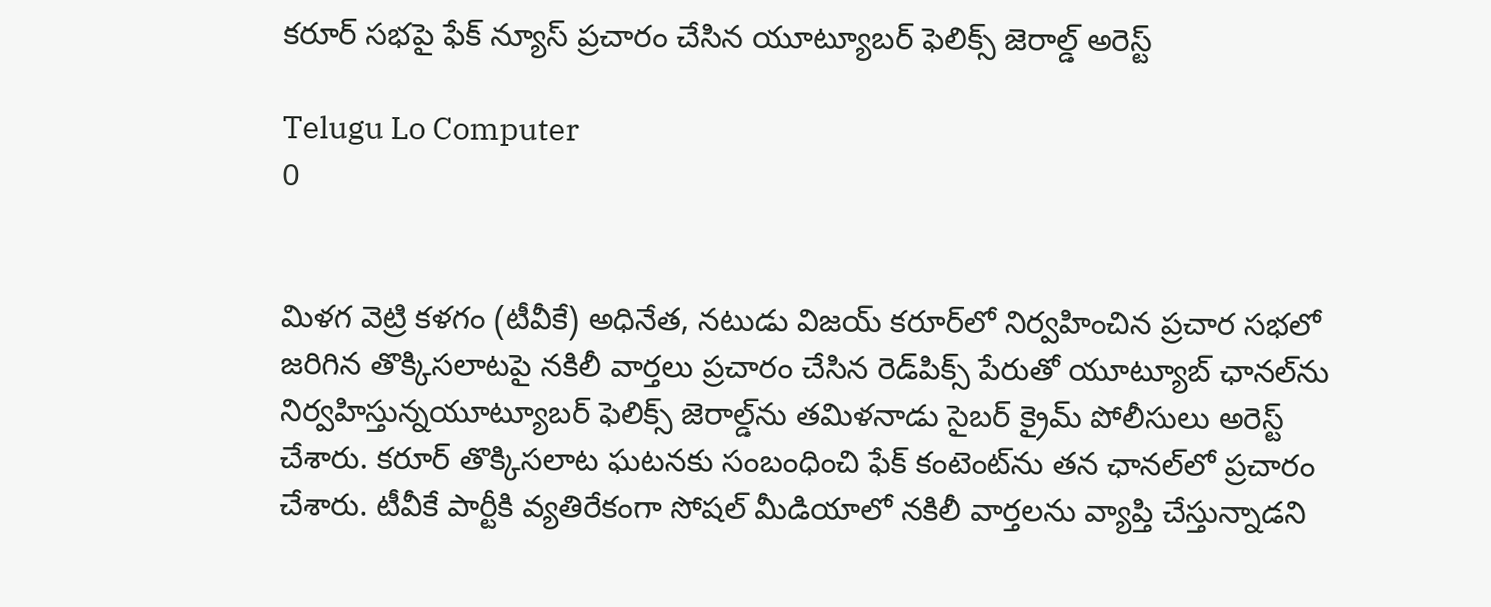కరూర్‌ సభపై ఫేక్‌ న్యూస్‌ ప్రచారం చేసిన యూట్యూబర్‌ ఫెలిక్స్ జెరాల్డ్‌ అరెస్ట్‌

Telugu Lo Computer
0


మిళగ వెట్రి కళగం (టీవీకే) అధినేత, నటుడు విజయ్ కరూర్‌లో నిర్వహించిన ప్రచార సభలో జరిగిన తొక్కిసలాటపై నకిలీ వార్తలు ప్రచారం చేసిన రెడ్‌పిక్స్‌ పేరుతో యూట్యూబ్ ఛానల్‌ను నిర్వహిస్తున్నయూట్యూబర్ ఫెలిక్స్ జెరాల్డ్‌ను తమిళనాడు సైబర్ క్రైమ్ పోలీసులు అరెస్ట్ చేశారు. కరూర్‌ తొక్కిసలాట ఘటనకు సంబంధించి ఫేక్‌ కంటెంట్‌ను తన ఛానల్‌లో ప్రచారం చేశారు. టీవీకే పార్టీకి వ్యతిరేకంగా సోషల్‌ మీడియాలో నకిలీ వార్తలను వ్యాప్తి చేస్తున్నాడని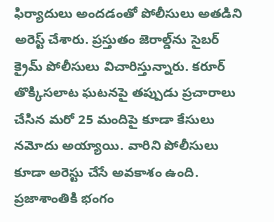ఫిర్యాదులు అందడంతో పోలీసులు అతడిని అరెస్ట్ చేశారు. ప్రస్తుతం జెరాల్డ్‌ను సైబర్ క్రైమ్ పోలీసులు విచారిస్తున్నారు. కరూర్‌ తొక్కిసలాట ఘటనపై తప్పుడు ప్రచారాలు చేసిన మరో 25 మందిపై కూడా కేసులు నమోదు అయ్యాయి. వారిని పోలీసులు కూడా అరెస్టు చేసే అవకాశం ఉంది. ప్రజాశాంతికి భంగం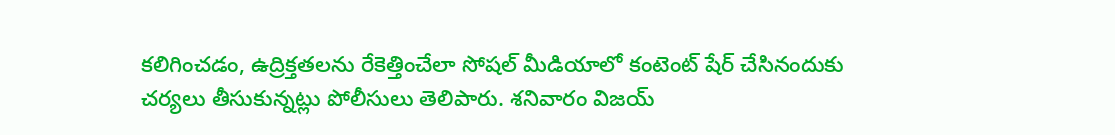కలిగించడం, ఉద్రిక్తతలను రేకెత్తించేలా సోషల్‌ మీడియాలో కంటెంట్ షేర్ చేసినందుకు చర్యలు తీసుకున్నట్లు పోలీసులు తెలిపారు. శనివారం విజయ్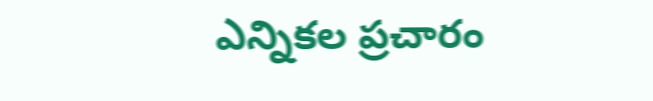ఎన్నికల ప్రచారం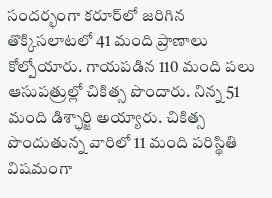సందర్భంగా కరూర్‌లో జరిగిన తొక్కిసలాటలో 41 మంది ప్రాణాలు కోల్పోయారు. గాయపడిన 110 మంది పలు ఆసుపత్రుల్లో చికిత్స పొందారు. నిన్న 51 మంది డిశ్ఛార్జి అయ్యారు. చికిత్స పొందుతున్న వారిలో 11 మంది పరిస్థితి విషమంగా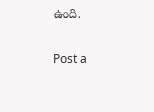ఉంది.

Post a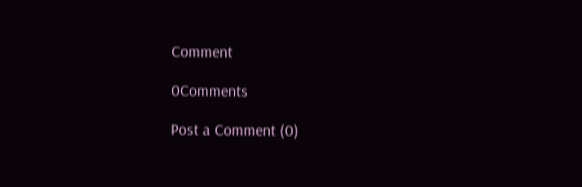Comment

0Comments

Post a Comment (0)